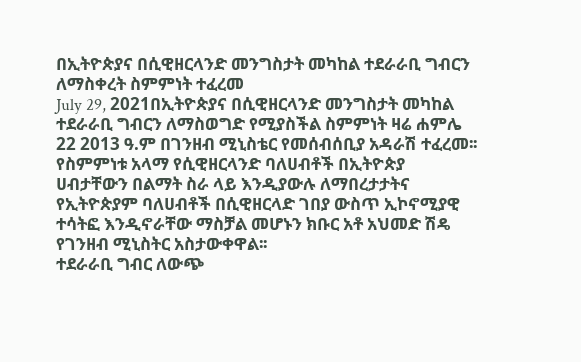በኢትዮጵያና በሲዊዘርላንድ መንግስታት መካከል ተደራራቢ ግብርን ለማስቀረት ስምምነት ተፈረመ
July 29, 2021በኢትዮጵያና በሲዊዘርላንድ መንግስታት መካከል ተደራራቢ ግብርን ለማስወግድ የሚያስችል ስምምነት ዛሬ ሐምሌ 22 2013 ዓ.ም በገንዘብ ሚኒስቴር የመሰብሰቢያ አዳራሽ ተፈረመ፡፡
የስምምነቱ አላማ የሲዊዘርላንድ ባለሀብቶች በኢትዮጵያ ሀብታቸውን በልማት ስራ ላይ እንዲያውሉ ለማበረታታትና የኢትዮጵያም ባለሀብቶች በሲዊዘርላድ ገበያ ውስጥ ኢኮኖሚያዊ ተሳትፎ እንዲኖራቸው ማስቻል መሆኑን ክቡር አቶ አህመድ ሽዴ የገንዘብ ሚኒስትር አስታውቀዋል፡፡
ተደራራቢ ግብር ለውጭ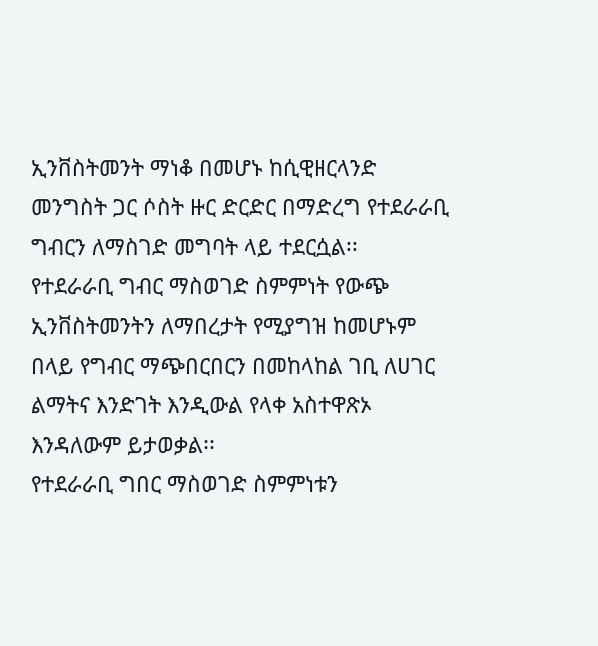ኢንቨስትመንት ማነቆ በመሆኑ ከሲዊዘርላንድ መንግስት ጋር ሶስት ዙር ድርድር በማድረግ የተደራራቢ ግብርን ለማስገድ መግባት ላይ ተደርሷል፡፡
የተደራራቢ ግብር ማስወገድ ስምምነት የውጭ ኢንቨስትመንትን ለማበረታት የሚያግዝ ከመሆኑም በላይ የግብር ማጭበርበርን በመከላከል ገቢ ለሀገር ልማትና እንድገት እንዲውል የላቀ አስተዋጽኦ እንዳለውም ይታወቃል፡፡
የተደራራቢ ግበር ማስወገድ ስምምነቱን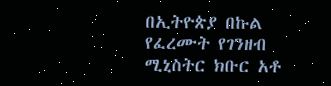በኢትዮጵያ በኩል የፈረሙት የገንዘብ ሚኒስትር ክቡር አቶ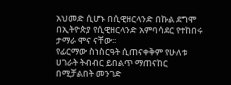አህመድ ሲሆኑ በሲዊዘርላንድ በኩል ደግሞ በኢትዮጵያ የሲዊዘርላንድ አምባሳደር የተከበሩ ታማራ ሞና ናቸው፡፡
የፊርማው ስነስርዓት ሲጠናቀቅም የሁለቱ ሀገራት ትብብር ይበልጥ ማጠናከር በሚቻልበት መንገድ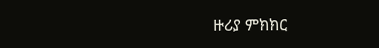ዙሪያ ምክክር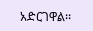አድርገዋል፡፡